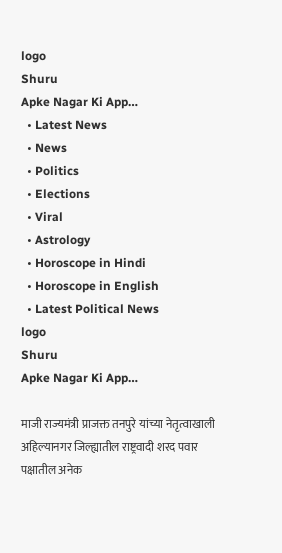logo
Shuru
Apke Nagar Ki App…
  • Latest News
  • News
  • Politics
  • Elections
  • Viral
  • Astrology
  • Horoscope in Hindi
  • Horoscope in English
  • Latest Political News
logo
Shuru
Apke Nagar Ki App…

माजी राज्यमंत्री प्राजक्त तनपुरे यांच्या नेतृत्वाखाली अहिल्यानगर जिल्ह्यातील राष्ट्रवादी शरद पवार पक्षातील अनेक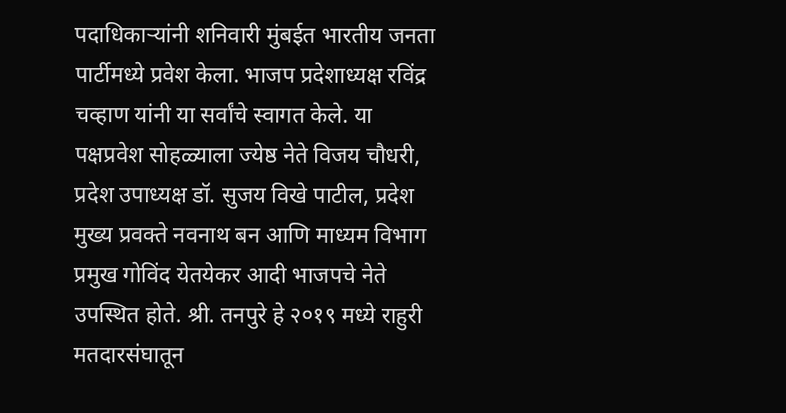पदाधिकाऱ्यांनी शनिवारी मुंबईत भारतीय जनता पार्टीमध्ये प्रवेश केला. भाजप प्रदेशाध्यक्ष रविंद्र चव्हाण यांनी या सर्वांचे स्वागत केले. या पक्षप्रवेश सोहळ्याला ज्येष्ठ नेते विजय चौधरी, प्रदेश उपाध्यक्ष डॉ. सुजय विखे पाटील, प्रदेश मुख्य प्रवक्ते नवनाथ बन आणि माध्यम विभाग प्रमुख गोविंद येतयेकर आदी भाजपचे नेते उपस्थित होते. श्री. तनपुरे हे २०१९ मध्ये राहुरी मतदारसंघातून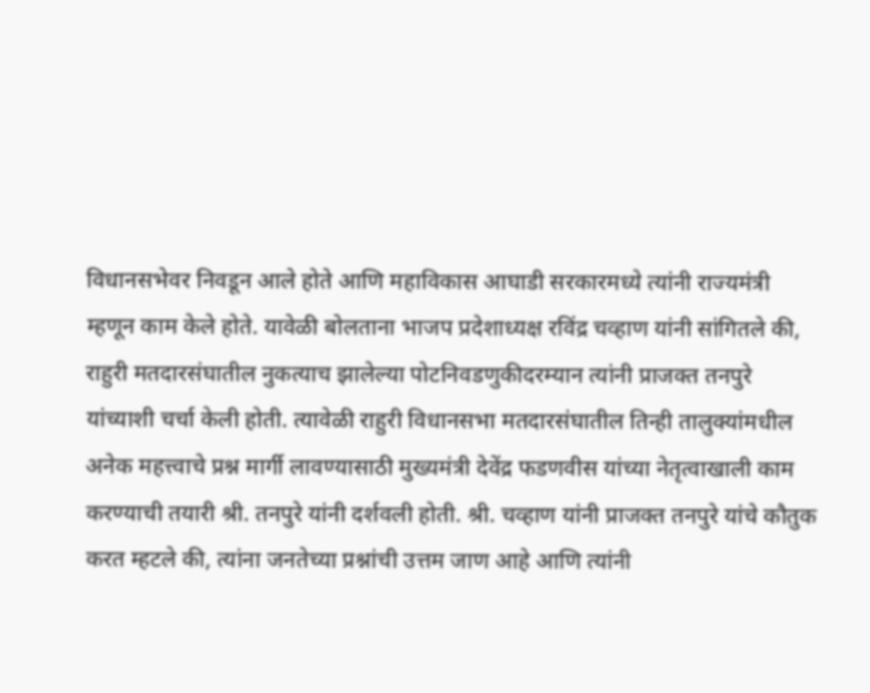विधानसभेवर निवडून आले होते आणि महाविकास आघाडी सरकारमध्ये त्यांनी राज्यमंत्री म्हणून काम केले होते. यावेळी बोलताना भाजप प्रदेशाध्यक्ष रविंद्र चव्हाण यांनी सांगितले की, राहुरी मतदारसंघातील नुकत्याच झालेल्या पोटनिवडणुकीदरम्यान त्यांनी प्राजक्त तनपुरे यांच्याशी चर्चा केली होती. त्यावेळी राहुरी विधानसभा मतदारसंघातील तिन्ही तालुक्यांमधील अनेक महत्त्वाचे प्रश्न मार्गी लावण्यासाठी मुख्यमंत्री देवेंद्र फडणवीस यांच्या नेतृत्वाखाली काम करण्याची तयारी श्री. तनपुरे यांनी दर्शवली होती. श्री. चव्हाण यांनी प्राजक्त तनपुरे यांचे कौतुक करत म्हटले की, त्यांना जनतेच्या प्रश्नांची उत्तम जाण आहे आणि त्यांनी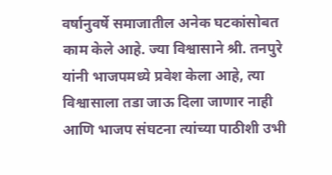वर्षानुवर्षे समाजातील अनेक घटकांसोबत काम केले आहे. ज्या विश्वासाने श्री. तनपुरे यांनी भाजपमध्ये प्रवेश केला आहे, त्या विश्वासाला तडा जाऊ दिला जाणार नाही आणि भाजप संघटना त्यांच्या पाठीशी उभी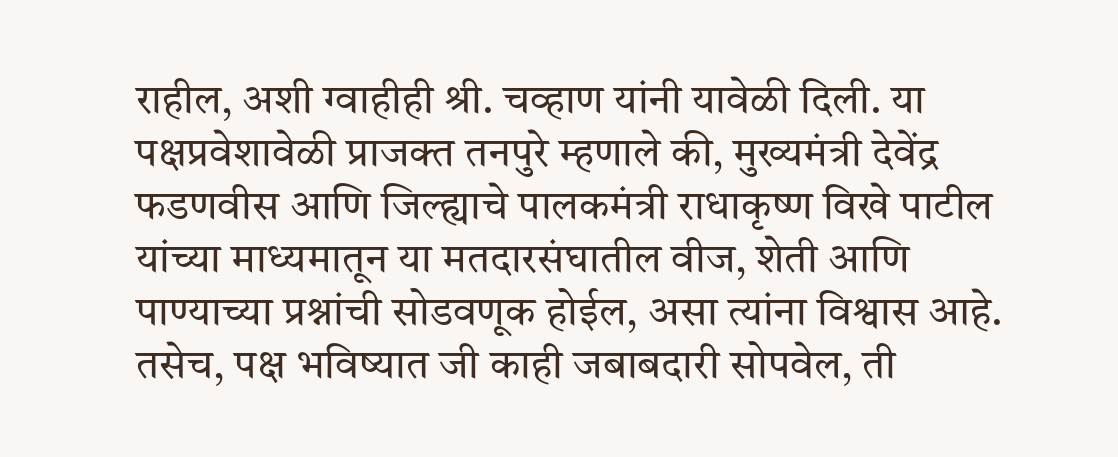राहील, अशी ग्वाहीही श्री. चव्हाण यांनी यावेळी दिली. या पक्षप्रवेशावेळी प्राजक्त तनपुरे म्हणाले की, मुख्यमंत्री देवेंद्र फडणवीस आणि जिल्ह्याचे पालकमंत्री राधाकृष्ण विखे पाटील यांच्या माध्यमातून या मतदारसंघातील वीज, शेती आणि पाण्याच्या प्रश्नांची सोडवणूक होईल, असा त्यांना विश्वास आहे. तसेच, पक्ष भविष्यात जी काही जबाबदारी सोपवेल, ती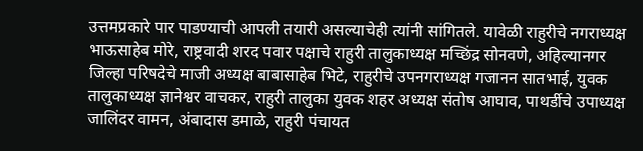उत्तमप्रकारे पार पाडण्याची आपली तयारी असल्याचेही त्यांनी सांगितले. यावेळी राहुरीचे नगराध्यक्ष भाऊसाहेब मोरे, राष्ट्रवादी शरद पवार पक्षाचे राहुरी तालुकाध्यक्ष मच्छिंद्र सोनवणे, अहिल्यानगर जिल्हा परिषदेचे माजी अध्यक्ष बाबासाहेब भिटे, राहुरीचे उपनगराध्यक्ष गजानन सातभाई, युवक तालुकाध्यक्ष ज्ञानेश्वर वाचकर, राहुरी तालुका युवक शहर अध्यक्ष संतोष आघाव, पाथर्डीचे उपाध्यक्ष जालिंदर वामन, अंबादास डमाळे, राहुरी पंचायत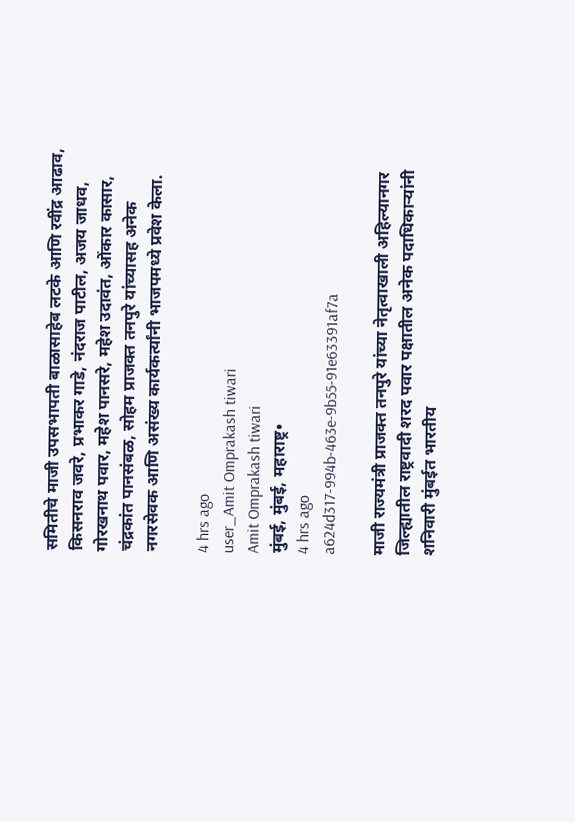समितीचे माजी उपसभापती बाळासाहेब लटके आणि रवींद्र आढाव, किसनराव जवरे, प्रभाकर गाडे, नंदराज पाटील, अजय जाधव, गोरखनाथ पवार, महेश पानसरे, महेश उदावंत, ओंकार कासार, चंद्रकांत पानसंबळ, सोहम प्राजक्त तनपुरे यांच्यासह अनेक नगरसेवक आणि असंख्य कार्यकर्त्यांनी भाजपमध्ये प्रवेश केला.

4 hrs ago
user_Amit Omprakash tiwari
Amit Omprakash tiwari
मुंबई, मुंबई, महाराष्ट्र•
4 hrs ago
a624d317-994b-463e-9b55-91e63391af7a

माजी राज्यमंत्री प्राजक्त तनपुरे यांच्या नेतृत्वाखाली अहिल्यानगर जिल्ह्यातील राष्ट्रवादी शरद पवार पक्षातील अनेक पदाधिकाऱ्यांनी शनिवारी मुंबईत भारतीय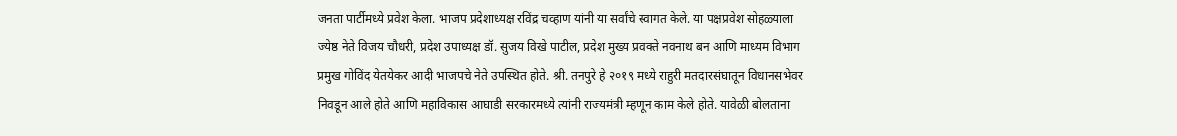जनता पार्टीमध्ये प्रवेश केला. भाजप प्रदेशाध्यक्ष रविंद्र चव्हाण यांनी या सर्वांचे स्वागत केले. या पक्षप्रवेश सोहळ्याला ज्येष्ठ नेते विजय चौधरी, प्रदेश उपाध्यक्ष डॉ. सुजय विखे पाटील, प्रदेश मुख्य प्रवक्ते नवनाथ बन आणि माध्यम विभाग प्रमुख गोविंद येतयेकर आदी भाजपचे नेते उपस्थित होते. श्री. तनपुरे हे २०१९ मध्ये राहुरी मतदारसंघातून विधानसभेवर निवडून आले होते आणि महाविकास आघाडी सरकारमध्ये त्यांनी राज्यमंत्री म्हणून काम केले होते. यावेळी बोलताना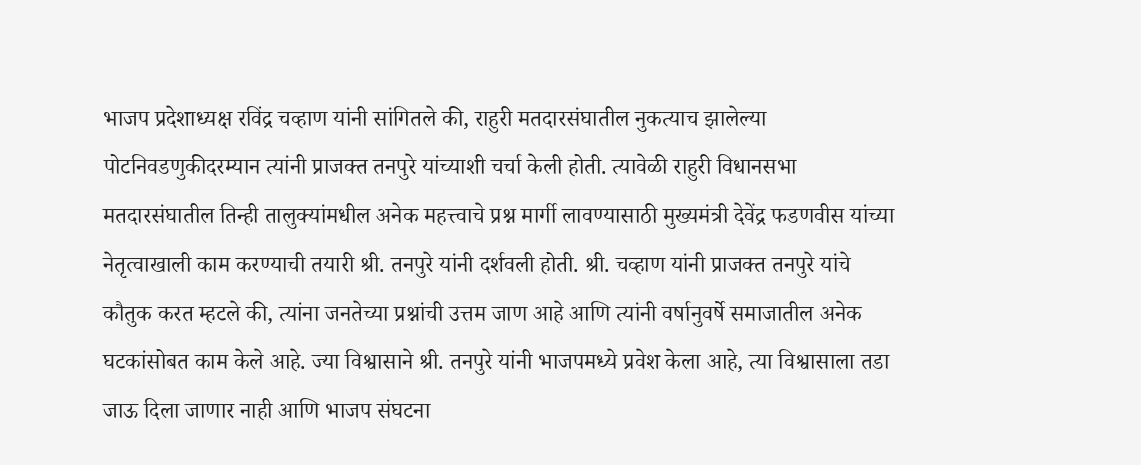भाजप प्रदेशाध्यक्ष रविंद्र चव्हाण यांनी सांगितले की, राहुरी मतदारसंघातील नुकत्याच झालेल्या पोटनिवडणुकीदरम्यान त्यांनी प्राजक्त तनपुरे यांच्याशी चर्चा केली होती. त्यावेळी राहुरी विधानसभा मतदारसंघातील तिन्ही तालुक्यांमधील अनेक महत्त्वाचे प्रश्न मार्गी लावण्यासाठी मुख्यमंत्री देवेंद्र फडणवीस यांच्या नेतृत्वाखाली काम करण्याची तयारी श्री. तनपुरे यांनी दर्शवली होती. श्री. चव्हाण यांनी प्राजक्त तनपुरे यांचे कौतुक करत म्हटले की, त्यांना जनतेच्या प्रश्नांची उत्तम जाण आहे आणि त्यांनी वर्षानुवर्षे समाजातील अनेक घटकांसोबत काम केले आहे. ज्या विश्वासाने श्री. तनपुरे यांनी भाजपमध्ये प्रवेश केला आहे, त्या विश्वासाला तडा जाऊ दिला जाणार नाही आणि भाजप संघटना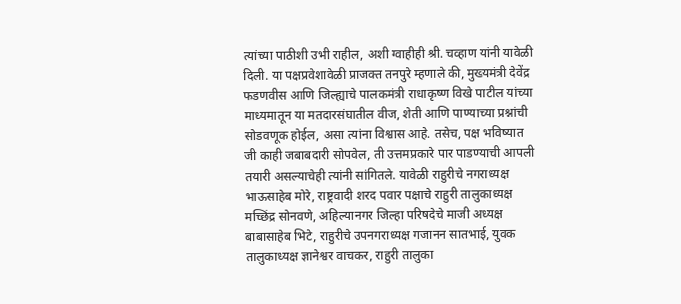त्यांच्या पाठीशी उभी राहील, अशी ग्वाहीही श्री. चव्हाण यांनी यावेळी दिली. या पक्षप्रवेशावेळी प्राजक्त तनपुरे म्हणाले की, मुख्यमंत्री देवेंद्र फडणवीस आणि जिल्ह्याचे पालकमंत्री राधाकृष्ण विखे पाटील यांच्या माध्यमातून या मतदारसंघातील वीज, शेती आणि पाण्याच्या प्रश्नांची सोडवणूक होईल, असा त्यांना विश्वास आहे. तसेच, पक्ष भविष्यात जी काही जबाबदारी सोपवेल, ती उत्तमप्रकारे पार पाडण्याची आपली तयारी असल्याचेही त्यांनी सांगितले. यावेळी राहुरीचे नगराध्यक्ष भाऊसाहेब मोरे, राष्ट्रवादी शरद पवार पक्षाचे राहुरी तालुकाध्यक्ष मच्छिंद्र सोनवणे, अहिल्यानगर जिल्हा परिषदेचे माजी अध्यक्ष बाबासाहेब भिटे, राहुरीचे उपनगराध्यक्ष गजानन सातभाई, युवक तालुकाध्यक्ष ज्ञानेश्वर वाचकर, राहुरी तालुका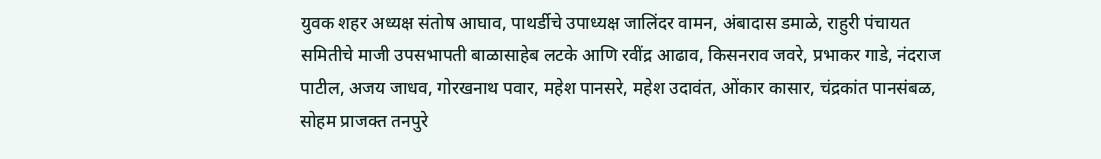युवक शहर अध्यक्ष संतोष आघाव, पाथर्डीचे उपाध्यक्ष जालिंदर वामन, अंबादास डमाळे, राहुरी पंचायत समितीचे माजी उपसभापती बाळासाहेब लटके आणि रवींद्र आढाव, किसनराव जवरे, प्रभाकर गाडे, नंदराज पाटील, अजय जाधव, गोरखनाथ पवार, महेश पानसरे, महेश उदावंत, ओंकार कासार, चंद्रकांत पानसंबळ, सोहम प्राजक्त तनपुरे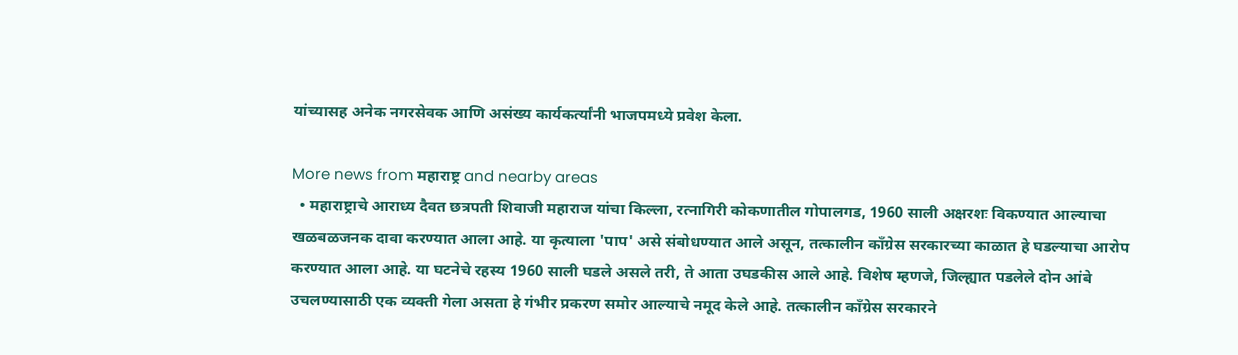यांच्यासह अनेक नगरसेवक आणि असंख्य कार्यकर्त्यांनी भाजपमध्ये प्रवेश केला.

More news from महाराष्ट्र and nearby areas
  • महाराष्ट्राचे आराध्य दैवत छत्रपती शिवाजी महाराज यांचा किल्ला, रत्नागिरी कोकणातील गोपालगड, 1960 साली अक्षरशः विकण्यात आल्याचा खळबळजनक दावा करण्यात आला आहे. या कृत्याला 'पाप' असे संबोधण्यात आले असून, तत्कालीन काँग्रेस सरकारच्या काळात हे घडल्याचा आरोप करण्यात आला आहे. या घटनेचे रहस्य 1960 साली घडले असले तरी, ते आता उघडकीस आले आहे. विशेष म्हणजे, जिल्ह्यात पडलेले दोन आंबे उचलण्यासाठी एक व्यक्ती गेला असता हे गंभीर प्रकरण समोर आल्याचे नमूद केले आहे. तत्कालीन काँग्रेस सरकारने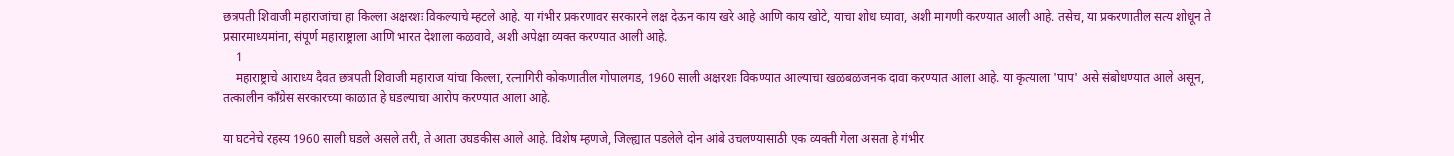छत्रपती शिवाजी महाराजांचा हा किल्ला अक्षरशः विकल्याचे म्हटले आहे. या गंभीर प्रकरणावर सरकारने लक्ष देऊन काय खरे आहे आणि काय खोटे, याचा शोध घ्यावा, अशी मागणी करण्यात आली आहे. तसेच, या प्रकरणातील सत्य शोधून ते प्रसारमाध्यमांना, संपूर्ण महाराष्ट्राला आणि भारत देशाला कळवावे, अशी अपेक्षा व्यक्त करण्यात आली आहे.
    1
    महाराष्ट्राचे आराध्य दैवत छत्रपती शिवाजी महाराज यांचा किल्ला, रत्नागिरी कोकणातील गोपालगड, 1960 साली अक्षरशः विकण्यात आल्याचा खळबळजनक दावा करण्यात आला आहे. या कृत्याला 'पाप' असे संबोधण्यात आले असून, तत्कालीन काँग्रेस सरकारच्या काळात हे घडल्याचा आरोप करण्यात आला आहे.

या घटनेचे रहस्य 1960 साली घडले असले तरी, ते आता उघडकीस आले आहे. विशेष म्हणजे, जिल्ह्यात पडलेले दोन आंबे उचलण्यासाठी एक व्यक्ती गेला असता हे गंभीर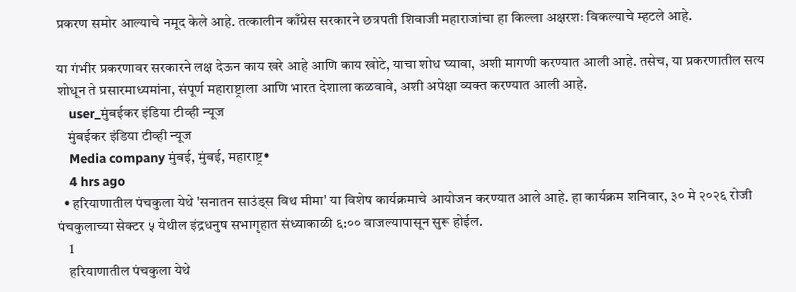प्रकरण समोर आल्याचे नमूद केले आहे. तत्कालीन काँग्रेस सरकारने छत्रपती शिवाजी महाराजांचा हा किल्ला अक्षरशः विकल्याचे म्हटले आहे.

या गंभीर प्रकरणावर सरकारने लक्ष देऊन काय खरे आहे आणि काय खोटे, याचा शोध घ्यावा, अशी मागणी करण्यात आली आहे. तसेच, या प्रकरणातील सत्य शोधून ते प्रसारमाध्यमांना, संपूर्ण महाराष्ट्राला आणि भारत देशाला कळवावे, अशी अपेक्षा व्यक्त करण्यात आली आहे.
    user_मुंबईकर इंडिया टीव्ही न्यूज
    मुंबईकर इंडिया टीव्ही न्यूज
    Media company मुंबई, मुंबई, महाराष्ट्र•
    4 hrs ago
  • हरियाणातील पंचकुला येथे 'सनातन साउंड्स विथ मीमा' या विशेष कार्यक्रमाचे आयोजन करण्यात आले आहे. हा कार्यक्रम शनिवार, ३० मे २०२६ रोजी पंचकुलाच्या सेक्टर ५ येथील इंद्रधनुष सभागृहात संध्याकाळी ६:०० वाजल्यापासून सुरू होईल.
    1
    हरियाणातील पंचकुला येथे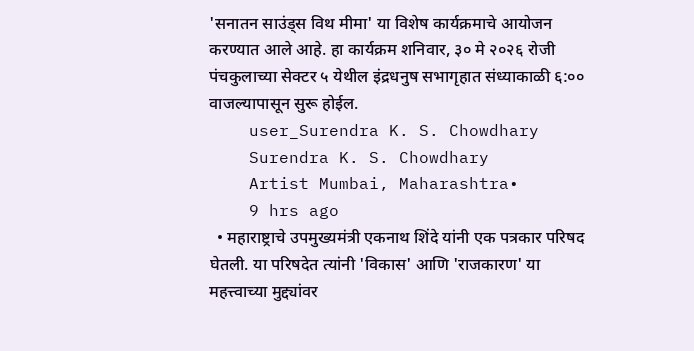'सनातन साउंड्स विथ मीमा' या विशेष कार्यक्रमाचे आयोजन करण्यात आले आहे. हा कार्यक्रम शनिवार, ३० मे २०२६ रोजी पंचकुलाच्या सेक्टर ५ येथील इंद्रधनुष सभागृहात संध्याकाळी ६:०० वाजल्यापासून सुरू होईल.
    user_Surendra K. S. Chowdhary
    Surendra K. S. Chowdhary
    Artist Mumbai, Maharashtra•
    9 hrs ago
  • महाराष्ट्राचे उपमुख्यमंत्री एकनाथ शिंदे यांनी एक पत्रकार परिषद घेतली. या परिषदेत त्यांनी 'विकास' आणि 'राजकारण' या महत्त्वाच्या मुद्द्यांवर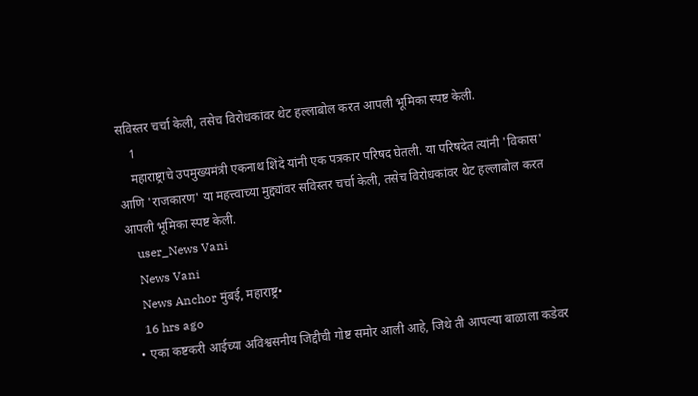सविस्तर चर्चा केली, तसेच विरोधकांवर थेट हल्लाबोल करत आपली भूमिका स्पष्ट केली.
    1
    महाराष्ट्राचे उपमुख्यमंत्री एकनाथ शिंदे यांनी एक पत्रकार परिषद घेतली. या परिषदेत त्यांनी 'विकास' आणि 'राजकारण' या महत्त्वाच्या मुद्द्यांवर सविस्तर चर्चा केली, तसेच विरोधकांवर थेट हल्लाबोल करत आपली भूमिका स्पष्ट केली.
    user_News Vani
    News Vani
    News Anchor मुंबई, महाराष्ट्र•
    16 hrs ago
  • एका कष्टकरी आईच्या अविश्वसनीय जिद्दीची गोष्ट समोर आली आहे, जिथे ती आपल्या बाळाला कडेवर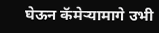घेऊन कॅमेऱ्यामागे उभी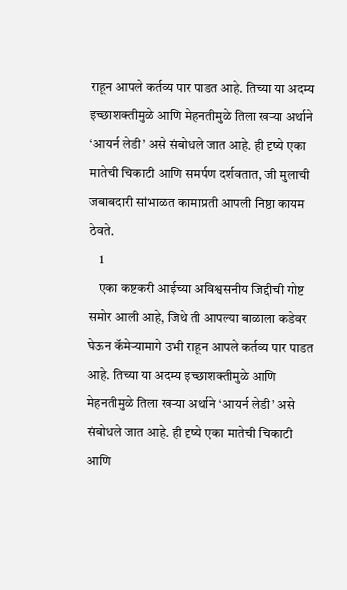राहून आपले कर्तव्य पार पाडत आहे. तिच्या या अदम्य इच्छाशक्तीमुळे आणि मेहनतीमुळे तिला खऱ्या अर्थाने ‘आयर्न लेडी’ असे संबोधले जात आहे. ही दृष्ये एका मातेची चिकाटी आणि समर्पण दर्शवतात, जी मुलाची जबाबदारी सांभाळत कामाप्रती आपली निष्ठा कायम ठेवते.
    1
    एका कष्टकरी आईच्या अविश्वसनीय जिद्दीची गोष्ट समोर आली आहे, जिथे ती आपल्या बाळाला कडेवर घेऊन कॅमेऱ्यामागे उभी राहून आपले कर्तव्य पार पाडत आहे. तिच्या या अदम्य इच्छाशक्तीमुळे आणि मेहनतीमुळे तिला खऱ्या अर्थाने ‘आयर्न लेडी’ असे संबोधले जात आहे. ही दृष्ये एका मातेची चिकाटी आणि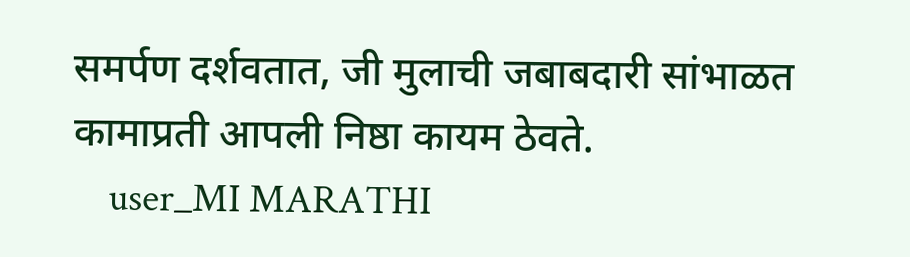समर्पण दर्शवतात, जी मुलाची जबाबदारी सांभाळत कामाप्रती आपली निष्ठा कायम ठेवते.
    user_MI MARATHI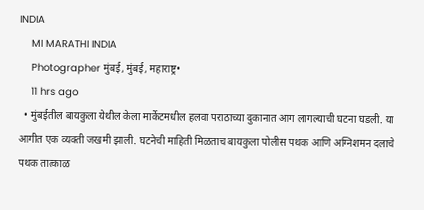INDIA
    MI MARATHI INDIA
    Photographer मुंबई, मुंबई, महाराष्ट्र•
    11 hrs ago
  • मुंबईतील बायकुला येथील केला मार्केटमधील हलवा पराठाच्या दुकानात आग लागल्याची घटना घडली. या आगीत एक व्यक्ती जखमी झाली. घटनेची माहिती मिळताच बायकुला पोलीस पथक आणि अग्निशमन दलाचे पथक तात्काळ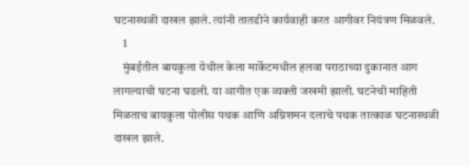घटनास्थळी दाखल झाले. त्यांनी तातडीने कार्यवाही करत आगीवर नियंत्रण मिळवले.
    1
    मुंबईतील बायकुला येथील केला मार्केटमधील हलवा पराठाच्या दुकानात आग लागल्याची घटना घडली. या आगीत एक व्यक्ती जखमी झाली. घटनेची माहिती मिळताच बायकुला पोलीस पथक आणि अग्निशमन दलाचे पथक तात्काळ घटनास्थळी दाखल झाले.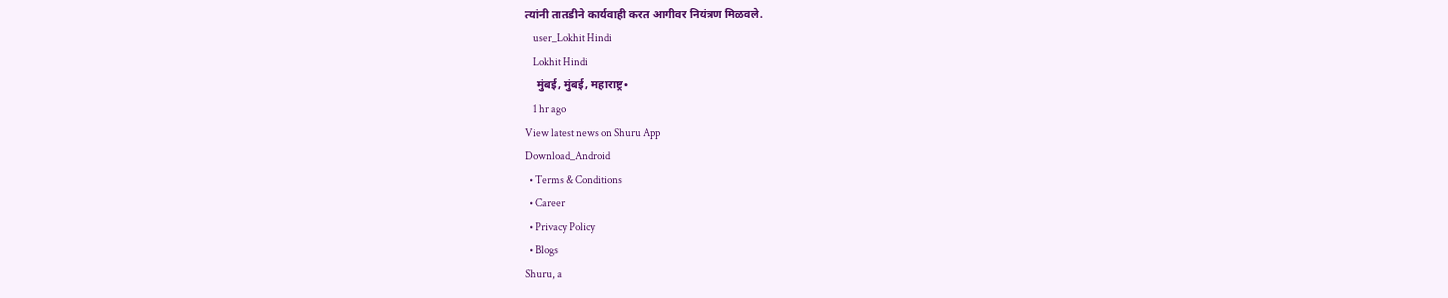त्यांनी तातडीने कार्यवाही करत आगीवर नियंत्रण मिळवले.
    user_Lokhit Hindi
    Lokhit Hindi
    मुंबई, मुंबई, महाराष्ट्र•
    1 hr ago
View latest news on Shuru App
Download_Android
  • Terms & Conditions
  • Career
  • Privacy Policy
  • Blogs
Shuru, a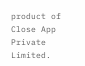product of Close App Private Limited.